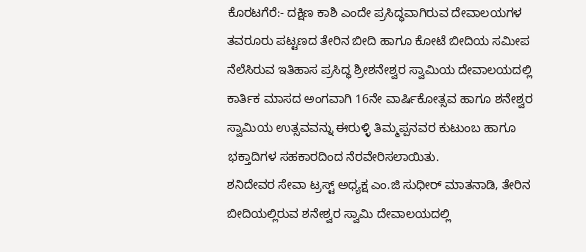ಕೊರಟಗೆರೆ:- ದಕ್ಷಿಣ ಕಾಶಿ ಎಂದೇ ಪ್ರಸಿದ್ಧವಾಗಿರುವ ದೇವಾಲಯಗಳ ತವರೂರು ಪಟ್ಟಣದ ತೇರಿನ ಬೀದಿ ಹಾಗೂ ಕೋಟೆ ಬೀದಿಯ ಸಮೀಪ ನೆಲೆಸಿರುವ ಇತಿಹಾಸ ಪ್ರಸಿದ್ಧ ಶ್ರೀಶನೇಶ್ವರ ಸ್ವಾಮಿಯ ದೇವಾಲಯದಲ್ಲಿ ಕಾರ್ತಿಕ ಮಾಸದ ಅಂಗವಾಗಿ 16ನೇ ವಾರ್ಷಿಕೋತ್ಸವ ಹಾಗೂ ಶನೇಶ್ವರ ಸ್ವಾಮಿಯ ಉತ್ಸವವನ್ನು ಈರುಳ್ಳಿ ತಿಮ್ಮಪ್ಪನವರ ಕುಟುಂಬ ಹಾಗೂ ಭಕ್ತಾದಿಗಳ ಸಹಕಾರದಿಂದ ನೆರವೇರಿಸಲಾಯಿತು.
ಶನಿದೇವರ ಸೇವಾ ಟ್ರಸ್ಟ್ ಅಧ್ಯಕ್ಷ ಎಂ.ಜಿ ಸುಧೀರ್ ಮಾತನಾಡಿ, ತೇರಿನ ಬೀದಿಯಲ್ಲಿರುವ ಶನೇಶ್ವರ ಸ್ವಾಮಿ ದೇವಾಲಯದಲ್ಲಿ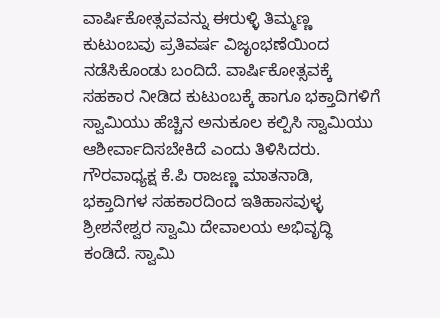ವಾರ್ಷಿಕೋತ್ಸವವನ್ನು ಈರುಳ್ಳಿ ತಿಮ್ಮಣ್ಣ ಕುಟುಂಬವು ಪ್ರತಿವರ್ಷ ವಿಜೃಂಭಣೆಯಿಂದ ನಡೆಸಿಕೊಂಡು ಬಂದಿದೆ. ವಾರ್ಷಿಕೋತ್ಸವಕ್ಕೆ ಸಹಕಾರ ನೀಡಿದ ಕುಟುಂಬಕ್ಕೆ ಹಾಗೂ ಭಕ್ತಾದಿಗಳಿಗೆ ಸ್ವಾಮಿಯು ಹೆಚ್ಚಿನ ಅನುಕೂಲ ಕಲ್ಪಿಸಿ ಸ್ವಾಮಿಯು ಆಶೀರ್ವಾದಿಸಬೇಕಿದೆ ಎಂದು ತಿಳಿಸಿದರು.
ಗೌರವಾಧ್ಯಕ್ಷ ಕೆ.ಪಿ ರಾಜಣ್ಣ ಮಾತನಾಡಿ, ಭಕ್ತಾದಿಗಳ ಸಹಕಾರದಿಂದ ಇತಿಹಾಸವುಳ್ಳ ಶ್ರೀಶನೇಶ್ವರ ಸ್ವಾಮಿ ದೇವಾಲಯ ಅಭಿವೃದ್ಧಿ ಕಂಡಿದೆ. ಸ್ವಾಮಿ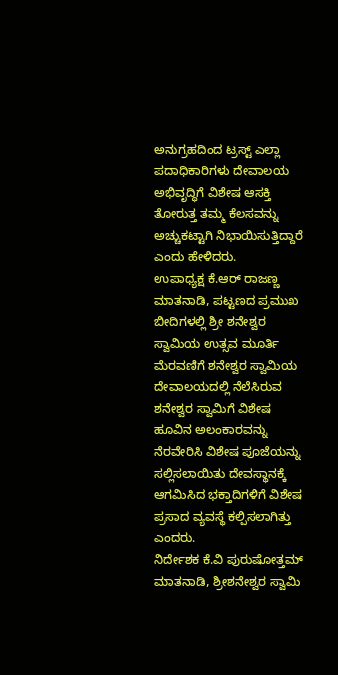ಅನುಗ್ರಹದಿಂದ ಟ್ರಸ್ಟ್ ಎಲ್ಲಾ ಪದಾಧಿಕಾರಿಗಳು ದೇವಾಲಯ ಅಭಿವೃದ್ಧಿಗೆ ವಿಶೇಷ ಆಸಕ್ತಿ ತೋರುತ್ತ ತಮ್ಮ ಕೆಲಸವನ್ನು ಅಚ್ಚುಕಟ್ಟಾಗಿ ನಿಭಾಯಿಸುತ್ತಿದ್ದಾರೆ ಎಂದು ಹೇಳಿದರು.
ಉಪಾಧ್ಯಕ್ಷ ಕೆ.ಆರ್ ರಾಜಣ್ಣ ಮಾತನಾಡಿ, ಪಟ್ಟಣದ ಪ್ರಮುಖ ಬೀದಿಗಳಲ್ಲಿ ಶ್ರೀ ಶನೇಶ್ವರ ಸ್ವಾಮಿಯ ಉತ್ಸವ ಮೂರ್ತಿ ಮೆರವಣಿಗೆ ಶನೇಶ್ವರ ಸ್ವಾಮಿಯ ದೇವಾಲಯದಲ್ಲಿ ನೆಲೆಸಿರುವ ಶನೇಶ್ವರ ಸ್ವಾಮಿಗೆ ವಿಶೇಷ ಹೂವಿನ ಅಲಂಕಾರವನ್ನು ನೆರವೇರಿಸಿ ವಿಶೇಷ ಪೂಜೆಯನ್ನು ಸಲ್ಲಿಸಲಾಯಿತು ದೇವಸ್ಥಾನಕ್ಕೆ ಆಗಮಿಸಿದ ಭಕ್ತಾದಿಗಳಿಗೆ ವಿಶೇಷ ಪ್ರಸಾದ ವ್ಯವಸ್ಥೆ ಕಲ್ಪಿಸಲಾಗಿತ್ತು ಎಂದರು.
ನಿರ್ದೇಶಕ ಕೆ.ವಿ ಪುರುಷೋತ್ತಮ್ ಮಾತನಾಡಿ, ಶ್ರೀಶನೇಶ್ವರ ಸ್ವಾಮಿ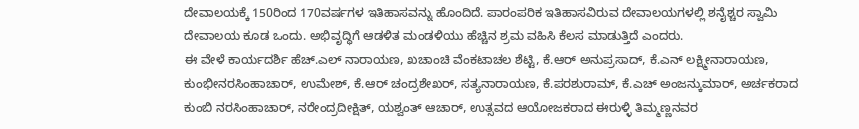ದೇವಾಲಯಕ್ಕೆ 150ರಿಂದ 170ವರ್ಷಗಳ ಇತಿಹಾಸವನ್ನು ಹೊಂದಿದೆ. ಪಾರಂಪರಿಕ ಇತಿಹಾಸವಿರುವ ದೇವಾಲಯಗಳಲ್ಲಿ ಶನೈಶ್ಚರ ಸ್ವಾಮಿ ದೇವಾಲಯ ಕೂಡ ಒಂದು. ಅಭಿವೃದ್ಧಿಗೆ ಆಡಳಿತ ಮಂಡಳಿಯು ಹೆಚ್ಚಿನ ಶ್ರಮ ವಹಿಸಿ ಕೆಲಸ ಮಾಡುತ್ತಿದೆ ಎಂದರು.
ಈ ವೇಳೆ ಕಾರ್ಯದರ್ಶಿ ಹೆಚ್.ಎಲ್ ನಾರಾಯಣ, ಖಚಾಂಚಿ ವೆಂಕಟಾಚಲ ಶೆಟ್ಟಿ, ಕೆ.ಆರ್ ಅನುಪ್ರಸಾದ್, ಕೆ.ಎನ್ ಲಕ್ಷ್ಮೀನಾರಾಯಣ, ಕುಂಭೀನರಸಿಂಹಾಚಾರ್, ಉಮೇಶ್, ಕೆ.ಆರ್ ಚಂದ್ರಶೇಖರ್, ಸತ್ಯನಾರಾಯಣ, ಕೆ.ಪರಶುರಾಮ್, ಕೆ.ಎಚ್ ಅಂಜನ್ಕುಮಾರ್, ಅರ್ಚಕರಾದ ಕುಂಬಿ ನರಸಿಂಹಾಚಾರ್, ನರೇಂದ್ರದೀಕ್ಷಿತ್, ಯಶ್ವಂತ್ ಆಚಾರ್, ಉತ್ಸವದ ಆಯೋಜಕರಾದ ಈರುಳ್ಳಿ ತಿಮ್ಮಣ್ಣನವರ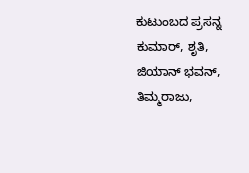ಕುಟುಂಬದ ಪ್ರಸನ್ನ ಕುಮಾರ್, ಶೃತಿ, ಜಿಯಾನ್ ಭವನ್, ತಿಮ್ಮರಾಜು,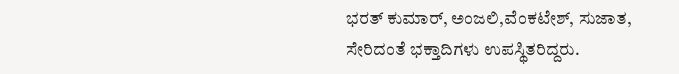ಭರತ್ ಕುಮಾರ್, ಅಂಜಲಿ,ವೆಂಕಟೇಶ್, ಸುಜಾತ, ಸೇರಿದಂತೆ ಭಕ್ತಾದಿಗಳು ಉಪಸ್ಥಿತರಿದ್ದರು.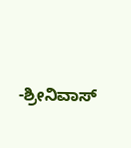-ಶ್ರೀನಿವಾಸ್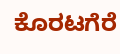ಕೊರಟಗೆರೆ